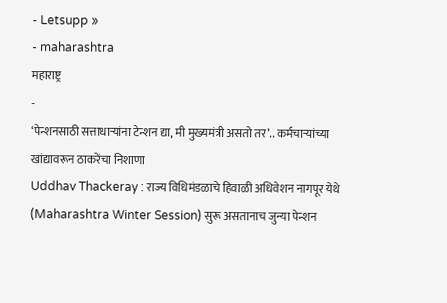- Letsupp »
- maharashtra
महाराष्ट्र
-
‘पेन्शनसाठी सत्ताधाऱ्यांना टेन्शन द्या, मी मुख्यमंत्री असतो तर’.. कर्मचाऱ्यांच्या खांद्यावरून ठाकरेंचा निशाणा
Uddhav Thackeray : राज्य विधिमंडळाचे हिवाळी अधिवेशन नागपूर येथे (Maharashtra Winter Session) सुरू असतानाच जुन्या पेन्शन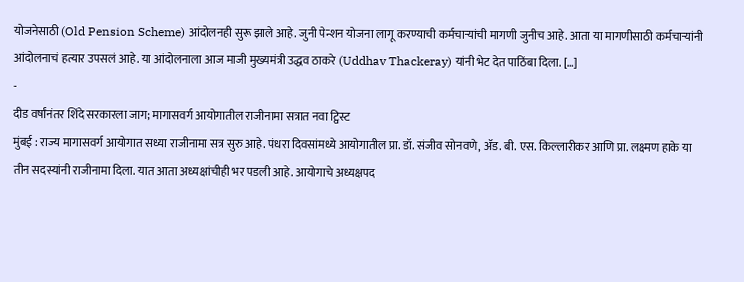योजनेसाठी (Old Pension Scheme) आंदोलनही सुरू झाले आहे. जुनी पेन्शन योजना लागू करण्याची कर्मचाऱ्यांची मागणी जुनीच आहे. आता या मागणीसाठी कर्मचाऱ्यांनी आंदोलनाचं हत्यार उपसलं आहे. या आंदोलनाला आज माजी मुख्यमंत्री उद्धव ठाकरे (Uddhav Thackeray) यांनी भेट देत पाठिंबा दिला. […]
-
दीड वर्षांनंतर शिंदे सरकारला जाग; मागासवर्ग आयोगातील राजीनामा सत्रात नवा ट्विस्ट
मुंबई : राज्य मागासवर्ग आयोगात सध्या राजीनामा सत्र सुरु आहे. पंधरा दिवसांमध्ये आयोगातील प्रा. डॉ. संजीव सोनवणे, ॲड. बी. एस. किल्लारीकर आणि प्रा. लक्ष्मण हाके या तीन सदस्यांनी राजीनामा दिला. यात आता अध्यक्षांचीही भर पडली आहे. आयोगाचे अध्यक्षपद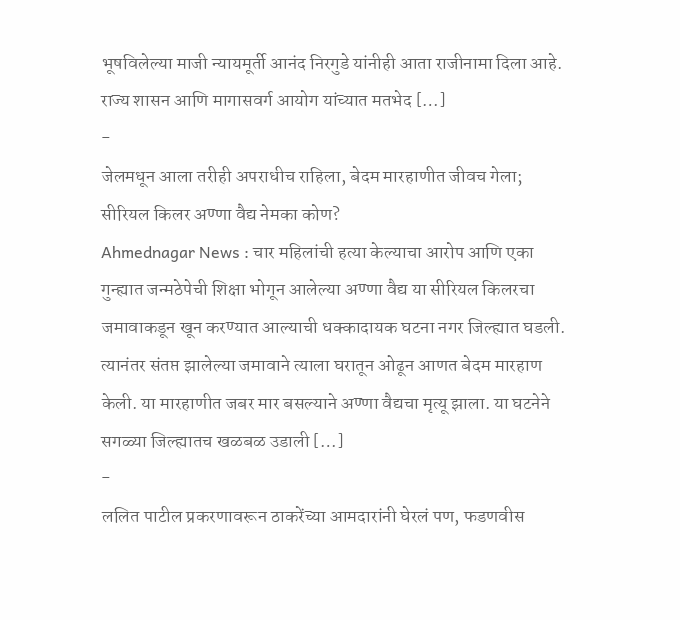भूषविलेल्या माजी न्यायमूर्ती आनंद निरगुडे यांनीही आता राजीनामा दिला आहे. राज्य शासन आणि मागासवर्ग आयोग यांच्यात मतभेद […]
-
जेलमधून आला तरीही अपराधीच राहिला, बेदम मारहाणीत जीवच गेला; सीरियल किलर अण्णा वैद्य नेमका कोण?
Ahmednagar News : चार महिलांची हत्या केल्याचा आरोप आणि एका गुन्ह्यात जन्मठेपेची शिक्षा भोगून आलेल्या अण्णा वैद्य या सीरियल किलरचा जमावाकडून खून करण्यात आल्याची धक्कादायक घटना नगर जिल्ह्यात घडली. त्यानंतर संतप्त झालेल्या जमावाने त्याला घरातून ओढून आणत बेदम मारहाण केली. या मारहाणीत जबर मार बसल्याने अण्णा वैद्यचा मृत्यू झाला. या घटनेने सगळ्या जिल्ह्यातच खळबळ उडाली […]
-
ललित पाटील प्रकरणावरून ठाकरेंच्या आमदारांनी घेरलं पण, फडणवीस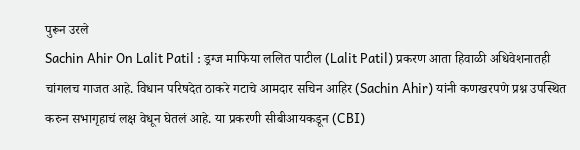पुरून उरले
Sachin Ahir On Lalit Patil : ड्रग्ज माफिया ललित पाटील (Lalit Patil) प्रकरण आता हिवाळी अधिवेशनातही चांगलच गाजत आहे. विधान परिषदेत ठाकरे गटाचे आमदार सचिन आहिर (Sachin Ahir) यांनी कणखरपणे प्रश्न उपस्थित करुन सभागृहाचं लक्ष वेधून घेतलं आहे. या प्रकरणी सीबीआयकडून (CBI)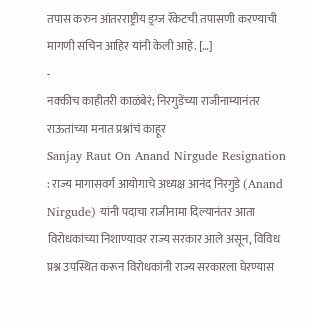तपास करुन आंतरराष्ट्रीय ड्रग्ज रॅकेटची तपासणी करण्याची मागणी सचिन आहिर यांनी केली आहे. […]
-
नक्कीच काहीतरी काळंबेरं; निरगुडेंच्या राजीनाम्यानंतर राऊतांच्या मनात प्रश्नांचं काहूर
Sanjay Raut On Anand Nirgude Resignation : राज्य मागासवर्ग आयोगाचे अध्यक्ष आनंद निरगुडे (Anand Nirgude) यांनी पदाचा राजीनामा दिल्यानंतर आता विरोधकांच्या निशाण्यावर राज्य सरकार आले असून, विविध प्रश्न उपस्थित करून विरोधकांनी राज्य सरकारला घेरण्यास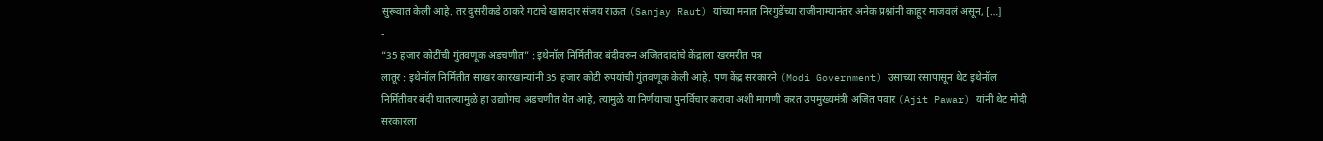सुरूवात केली आहे. तर दुसरीकडे ठाकरे गटाचे खासदार संजय राऊत (Sanjay Raut) यांच्या मनात निरगुडेंच्या राजीनाम्यानंतर अनेक प्रश्नांनी काहूर माजवलं असून, […]
-
“35 हजार कोटींची गुंतवणूक अडचणीत” : इथेनॉल निर्मितीवर बंदीवरुन अजितदादांचे केंद्राला खरमरीत पत्र
लातूर : इथेनॉल निर्मितीत साखर कारखान्यांनी 35 हजार कोटी रुपयांची गुंतवणूक केली आहे. पण केंद्र सरकारने (Modi Government) उसाच्या रसापासून थेट इथेनॉल निर्मितीवर बंदी घातल्यामुळे हा उद्याोगच अडचणीत येत आहे, त्यामुळे या निर्णयाचा पुनर्विचार करावा अशी मागणी करत उपमुख्यमंत्री अजित पवार (Ajit Pawar) यांनी थेट मोदी सरकारला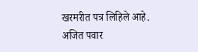खरमरीत पत्र लिहिले आहे. अजित पवार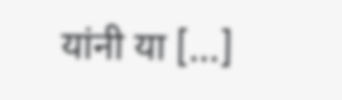यांनी या […]